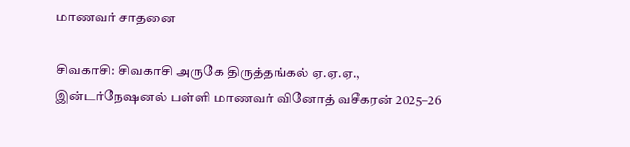மாணவர் சாதனை

சிவகாசி: சிவகாசி அருகே திருத்தங்கல் ஏ.ஏ.ஏ., இன்டர்நேஷனல் பள்ளி மாணவர் வினோத் வசீகரன் 2025–26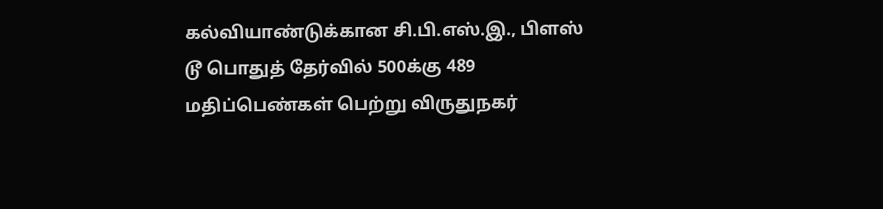கல்வியாண்டுக்கான சி.பி.எஸ்.இ., பிளஸ் டூ பொதுத் தேர்வில் 500க்கு 489 மதிப்பெண்கள் பெற்று விருதுநகர்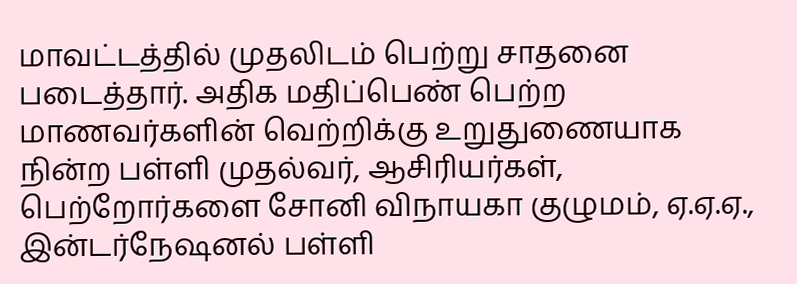மாவட்டத்தில் முதலிடம் பெற்று சாதனை படைத்தார். அதிக மதிப்பெண் பெற்ற மாணவர்களின் வெற்றிக்கு உறுதுணையாக நின்ற பள்ளி முதல்வர், ஆசிரியர்கள், பெற்றோர்களை சோனி விநாயகா குழுமம், ஏ.ஏ.ஏ., இன்டர்நேஷனல் பள்ளி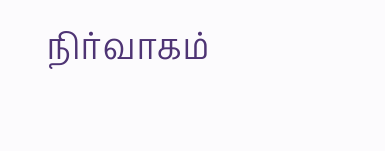நிர்வாகம்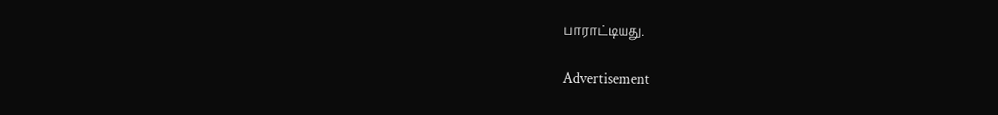பாராட்டியது.

Advertisement